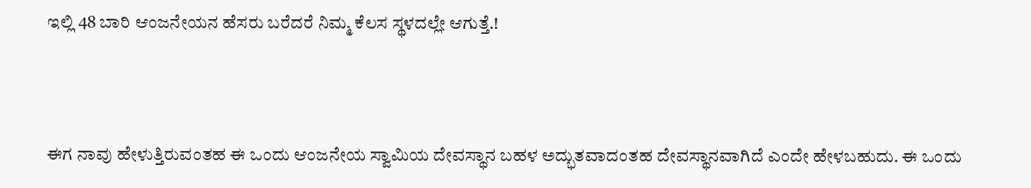ಇಲ್ಲಿ 48 ಬಾರಿ ಆಂಜನೇಯನ ಹೆಸರು ಬರೆದರೆ ನಿಮ್ಮ ಕೆಲಸ ಸ್ಥಳದಲ್ಲೇ ಆಗುತ್ತೆ.!



ಈಗ ನಾವು ಹೇಳುತ್ತಿರುವಂತಹ ಈ ಒಂದು ಆಂಜನೇಯ ಸ್ವಾಮಿಯ ದೇವಸ್ಥಾನ ಬಹಳ ಅದ್ಭುತವಾದಂತಹ ದೇವಸ್ಥಾನವಾಗಿದೆ ಎಂದೇ ಹೇಳಬಹುದು. ಈ ಒಂದು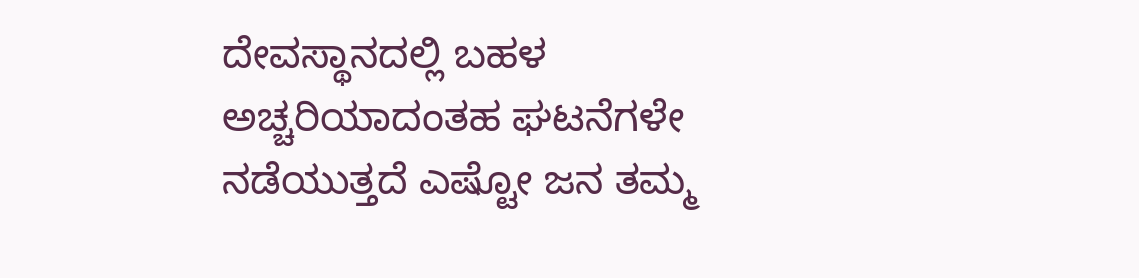ದೇವಸ್ಥಾನದಲ್ಲಿ ಬಹಳ ಅಚ್ಚರಿಯಾದಂತಹ ಘಟನೆಗಳೇ ನಡೆಯುತ್ತದೆ ಎಷ್ಟೋ ಜನ ತಮ್ಮ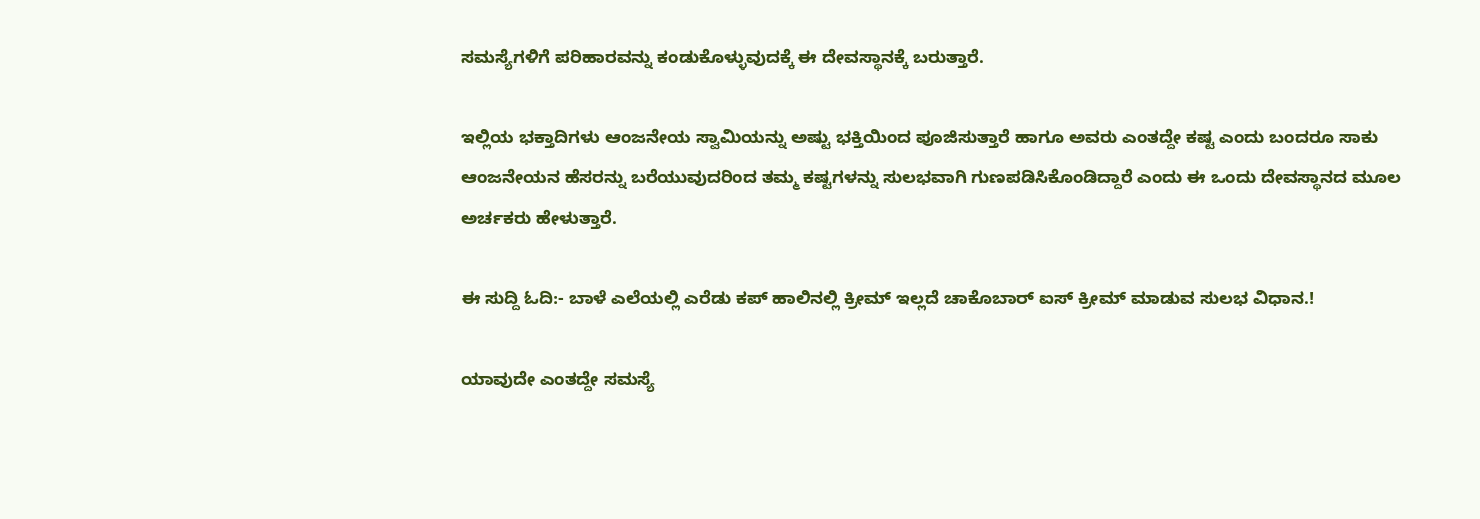ಸಮಸ್ಯೆಗಳಿಗೆ ಪರಿಹಾರವನ್ನು ಕಂಡುಕೊಳ್ಳುವುದಕ್ಕೆ ಈ ದೇವಸ್ಥಾನಕ್ಕೆ ಬರುತ್ತಾರೆ.

ಇಲ್ಲಿಯ ಭಕ್ತಾದಿಗಳು ಆಂಜನೇಯ ಸ್ವಾಮಿಯನ್ನು ಅಷ್ಟು ಭಕ್ತಿಯಿಂದ ಪೂಜಿಸುತ್ತಾರೆ ಹಾಗೂ ಅವರು ಎಂತದ್ದೇ ಕಷ್ಟ ಎಂದು ಬಂದರೂ ಸಾಕು ಆಂಜನೇಯನ ಹೆಸರನ್ನು ಬರೆಯುವುದರಿಂದ ತಮ್ಮ ಕಷ್ಟಗಳನ್ನು ಸುಲಭವಾಗಿ ಗುಣಪಡಿಸಿಕೊಂಡಿದ್ದಾರೆ ಎಂದು ಈ ಒಂದು ದೇವಸ್ಥಾನದ ಮೂಲ ಅರ್ಚಕರು ಹೇಳುತ್ತಾರೆ.

ಈ ಸುದ್ದಿ ಓದಿ:- ಬಾಳೆ ಎಲೆಯಲ್ಲಿ ಎರೆಡು ಕಪ್ ಹಾಲಿನಲ್ಲಿ ಕ್ರೀಮ್ ಇಲ್ಲದೆ ಚಾಕೊಬಾರ್ ಐಸ್ ಕ್ರೀಮ್ ಮಾಡುವ ಸುಲಭ ವಿಧಾನ.!

ಯಾವುದೇ ಎಂತದ್ದೇ ಸಮಸ್ಯೆ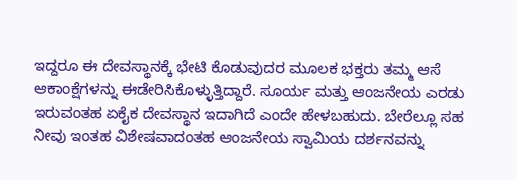ಇದ್ದರೂ ಈ ದೇವಸ್ಥಾನಕ್ಕೆ ಭೇಟಿ ಕೊಡುವುದರ ಮೂಲಕ ಭಕ್ತರು ತಮ್ಮ ಆಸೆ ಆಕಾಂಕ್ಷೆಗಳನ್ನು ಈಡೇರಿಸಿಕೊಳ್ಳುತ್ತಿದ್ದಾರೆ. ಸೂರ್ಯ ಮತ್ತು ಆಂಜನೇಯ ಎರಡು ಇರುವಂತಹ ಏಕೈಕ ದೇವಸ್ಥಾನ ಇದಾಗಿದೆ ಎಂದೇ ಹೇಳಬಹುದು. ಬೇರೆಲ್ಲೂ ಸಹ ನೀವು ಇಂತಹ ವಿಶೇಷವಾದಂತಹ ಆಂಜನೇಯ ಸ್ವಾಮಿಯ ದರ್ಶನವನ್ನು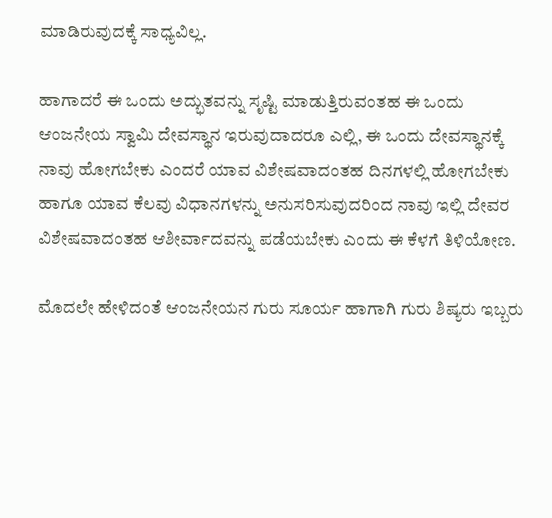ಮಾಡಿರುವುದಕ್ಕೆ ಸಾಧ್ಯವಿಲ್ಲ.

ಹಾಗಾದರೆ ಈ ಒಂದು ಅದ್ಭುತವನ್ನು ಸೃಷ್ಟಿ ಮಾಡುತ್ತಿರುವಂತಹ ಈ ಒಂದು ಆಂಜನೇಯ ಸ್ವಾಮಿ ದೇವಸ್ಥಾನ ಇರುವುದಾದರೂ ಎಲ್ಲಿ, ಈ ಒಂದು ದೇವಸ್ಥಾನಕ್ಕೆ ನಾವು ಹೋಗಬೇಕು ಎಂದರೆ ಯಾವ ವಿಶೇಷವಾದಂತಹ ದಿನಗಳಲ್ಲಿ ಹೋಗಬೇಕು ಹಾಗೂ ಯಾವ ಕೆಲವು ವಿಧಾನಗಳನ್ನು ಅನುಸರಿಸುವುದರಿಂದ ನಾವು ಇಲ್ಲಿ ದೇವರ ವಿಶೇಷವಾದಂತಹ ಆಶೀರ್ವಾದವನ್ನು ಪಡೆಯಬೇಕು ಎಂದು ಈ ಕೆಳಗೆ ತಿಳಿಯೋಣ.

ಮೊದಲೇ ಹೇಳಿದಂತೆ ಆಂಜನೇಯನ ಗುರು ಸೂರ್ಯ ಹಾಗಾಗಿ ಗುರು ಶಿಷ್ಯರು ಇಬ್ಬರು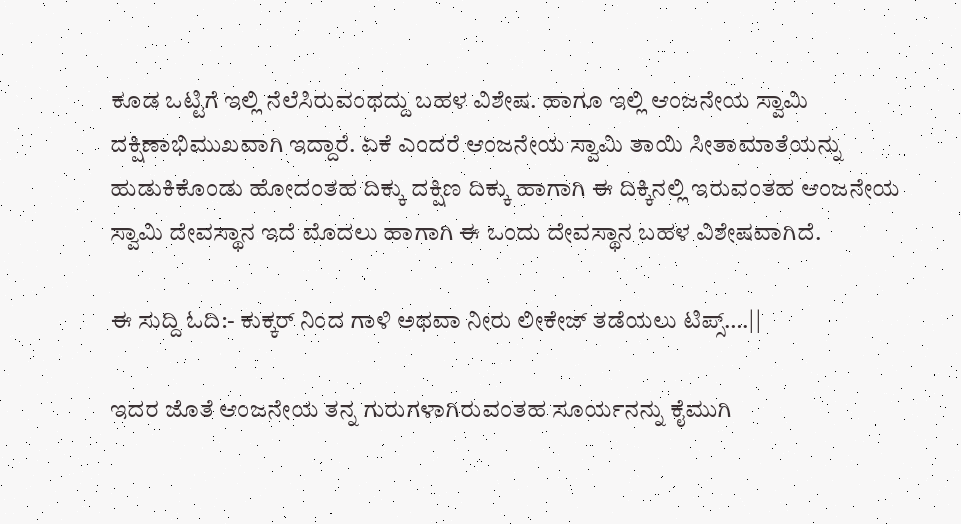ಕೂಡ ಒಟ್ಟಿಗೆ ಇಲ್ಲಿ ನೆಲೆಸಿರುವಂಥದ್ದು ಬಹಳ ವಿಶೇಷ. ಹಾಗೂ ಇಲ್ಲಿ ಆಂಜನೇಯ ಸ್ವಾಮಿ ದಕ್ಷಿಣಾಭಿಮುಖವಾಗಿ ಇದ್ದಾರೆ. ಏಕೆ ಎಂದರೆ ಆಂಜನೇಯ ಸ್ವಾಮಿ ತಾಯಿ ಸೀತಾಮಾತೆಯನ್ನು ಹುಡುಕಿಕೊಂಡು ಹೋದಂತಹ ದಿಕ್ಕು ದಕ್ಷಿಣ ದಿಕ್ಕು ಹಾಗಾಗಿ ಈ ದಿಕ್ಕಿನಲ್ಲಿ ಇರುವಂತಹ ಆಂಜನೇಯ ಸ್ವಾಮಿ ದೇವಸ್ಥಾನ ಇದೆ ಮೊದಲು ಹಾಗಾಗಿ ಈ ಒಂದು ದೇವಸ್ಥಾನ ಬಹಳ ವಿಶೇಷವಾಗಿದೆ.

ಈ ಸುದ್ದಿ ಓದಿ:- ಕುಕ್ಕರ್ ನಿಂದ ಗಾಳಿ ಅಥವಾ ನೀರು ಲೀಕೇಜ್‌ ತಡೆಯಲು ಟಿಪ್ಸ್….||

ಇದರ ಜೊತೆ ಆಂಜನೇಯ ತನ್ನ ಗುರುಗಳಾಗಿರುವಂತಹ ಸೂರ್ಯನನ್ನು ಕೈಮುಗಿ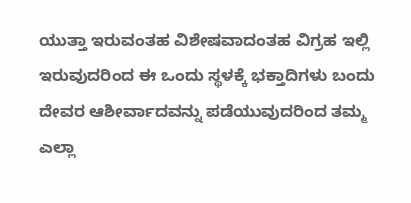ಯುತ್ತಾ ಇರುವಂತಹ ವಿಶೇಷವಾದಂತಹ ವಿಗ್ರಹ ಇಲ್ಲಿ ಇರುವುದರಿಂದ ಈ ಒಂದು ಸ್ಥಳಕ್ಕೆ ಭಕ್ತಾದಿಗಳು ಬಂದು ದೇವರ ಆಶೀರ್ವಾದವನ್ನು ಪಡೆಯುವುದರಿಂದ ತಮ್ಮ ಎಲ್ಲಾ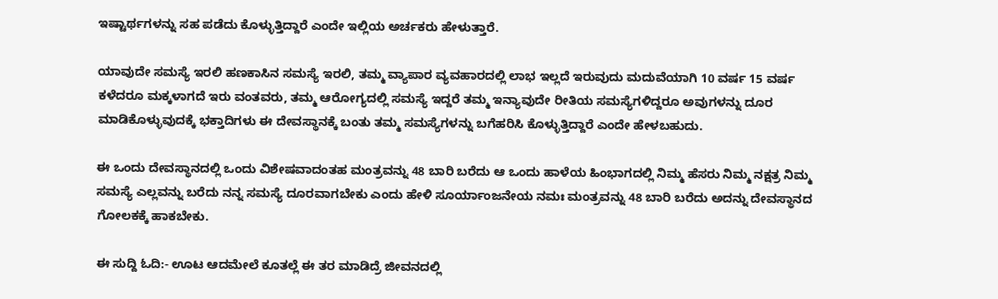ಇಷ್ಟಾರ್ಥಗಳನ್ನು ಸಹ ಪಡೆದು ಕೊಳ್ಳುತ್ತಿದ್ದಾರೆ ಎಂದೇ ಇಲ್ಲಿಯ ಅರ್ಚಕರು ಹೇಳುತ್ತಾರೆ.

ಯಾವುದೇ ಸಮಸ್ಯೆ ಇರಲಿ ಹಣಕಾಸಿನ ಸಮಸ್ಯೆ ಇರಲಿ, ತಮ್ಮ ವ್ಯಾಪಾರ ವ್ಯವಹಾರದಲ್ಲಿ ಲಾಭ ಇಲ್ಲದೆ ಇರುವುದು ಮದುವೆಯಾಗಿ 10 ವರ್ಷ 15 ವರ್ಷ ಕಳೆದರೂ ಮಕ್ಕಳಾಗದೆ ಇರು ವಂತವರು, ತಮ್ಮ ಆರೋಗ್ಯದಲ್ಲಿ ಸಮಸ್ಯೆ ಇದ್ದರೆ ತಮ್ಮ ಇನ್ಯಾವುದೇ ರೀತಿಯ ಸಮಸ್ಯೆಗಳಿದ್ದರೂ ಅವುಗಳನ್ನು ದೂರ ಮಾಡಿಕೊಳ್ಳುವುದಕ್ಕೆ ಭಕ್ತಾದಿಗಳು ಈ ದೇವಸ್ಥಾನಕ್ಕೆ ಬಂತು ತಮ್ಮ ಸಮಸ್ಯೆಗಳನ್ನು ಬಗೆಹರಿಸಿ ಕೊಳ್ಳುತ್ತಿದ್ದಾರೆ ಎಂದೇ ಹೇಳಬಹುದು.

ಈ ಒಂದು ದೇವಸ್ಥಾನದಲ್ಲಿ ಒಂದು ವಿಶೇಷವಾದಂತಹ ಮಂತ್ರವನ್ನು 48 ಬಾರಿ ಬರೆದು ಆ ಒಂದು ಹಾಳೆಯ ಹಿಂಭಾಗದಲ್ಲಿ ನಿಮ್ಮ ಹೆಸರು ನಿಮ್ಮ ನಕ್ಷತ್ರ ನಿಮ್ಮ ಸಮಸ್ಯೆ ಎಲ್ಲವನ್ನು ಬರೆದು ನನ್ನ ಸಮಸ್ಯೆ ದೂರವಾಗಬೇಕು ಎಂದು ಹೇಳಿ ಸೂರ್ಯಾಂಜನೇಯ ನಮಃ ಮಂತ್ರವನ್ನು 48 ಬಾರಿ ಬರೆದು ಅದನ್ನು ದೇವಸ್ಥಾನದ ಗೋಲಕಕ್ಕೆ ಹಾಕಬೇಕು.

ಈ ಸುದ್ದಿ ಓದಿ:- ಊಟ ಆದಮೇಲೆ ಕೂತಲ್ಲೆ ಈ ತರ ಮಾಡಿದ್ರೆ ಜೀವನದಲ್ಲಿ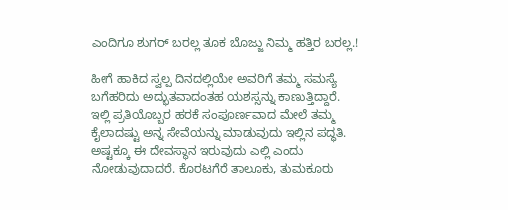ಎಂದಿಗೂ ಶುಗರ್ ಬರಲ್ಲ ತೂಕ ಬೊಜ್ಜು ನಿಮ್ಮ ಹತ್ತಿರ ಬರಲ್ಲ.!

ಹೀಗೆ ಹಾಕಿದ ಸ್ವಲ್ಪ ದಿನದಲ್ಲಿಯೇ ಅವರಿಗೆ ತಮ್ಮ ಸಮಸ್ಯೆ ಬಗೆಹರಿದು ಅದ್ಭುತವಾದಂತಹ ಯಶಸ್ಸನ್ನು ಕಾಣುತ್ತಿದ್ದಾರೆ. ಇಲ್ಲಿ ಪ್ರತಿಯೊಬ್ಬರ ಹರಕೆ ಸಂಪೂರ್ಣವಾದ ಮೇಲೆ ತಮ್ಮ ಕೈಲಾದಷ್ಟು ಅನ್ನ ಸೇವೆಯನ್ನು ಮಾಡುವುದು ಇಲ್ಲಿನ ಪದ್ಧತಿ. ಅಷ್ಟಕ್ಕೂ ಈ ದೇವಸ್ಥಾನ ಇರುವುದು ಎಲ್ಲಿ ಎಂದು ನೋಡುವುದಾದರೆ. ಕೊರಟಗೆರೆ ತಾಲೂಕು, ತುಮಕೂರು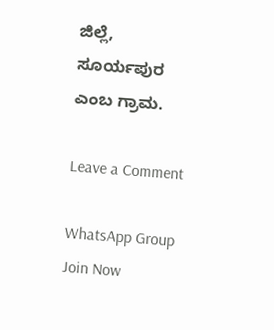ಜಿಲ್ಲೆ, ಸೂರ್ಯಪುರ ಎಂಬ ಗ್ರಾಮ.

Leave a Comment

WhatsApp Group Join Now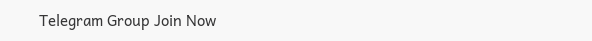Telegram Group Join Now